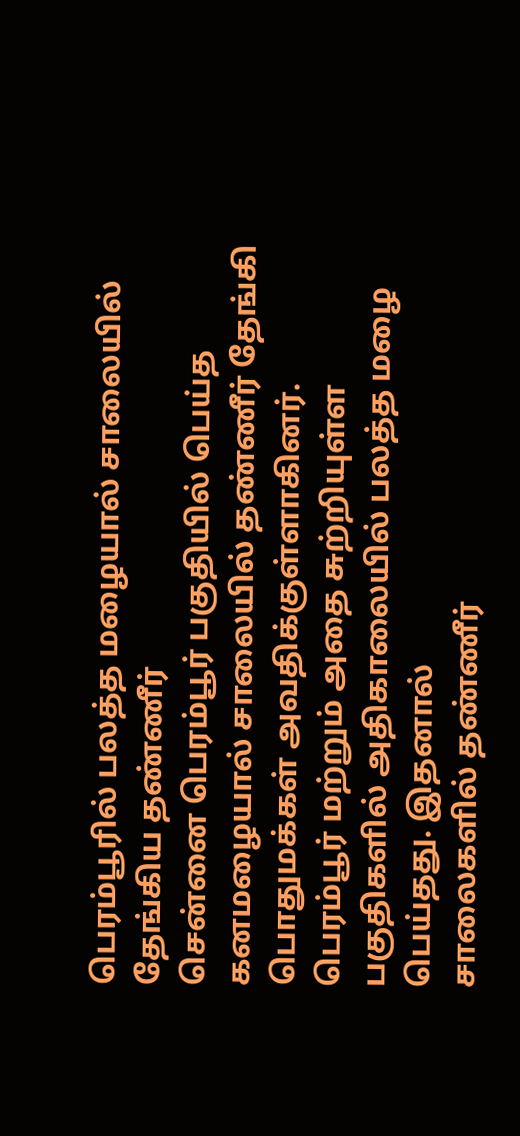பெரம்பூரில் பலத்த மழையால் சாலையில் தேங்கிய தண்ணீர்
சென்னை பெரம்பூர் பகுதியில் பெய்த கனமழையால் சாலையில் தண்ணீர் தேங்கி பொதுமக்கள் அவதிக்குள்ளாகினர்.
பெரம்பூர் மற்றும் அதை சுற்றியுள்ள பகுதிகளில் அதிகாலையில் பலத்த மழை பெய்தது. இதனால்
சாலைகளில் தண்ணீர்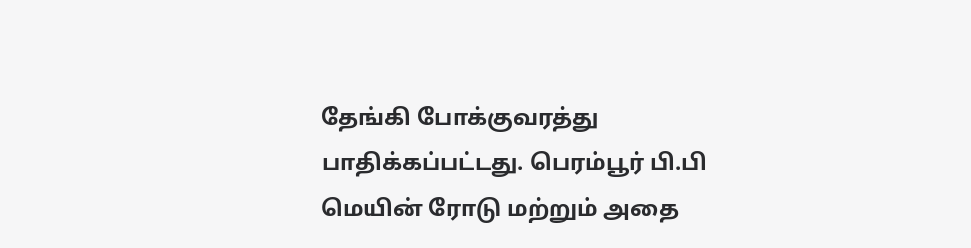தேங்கி போக்குவரத்து பாதிக்கப்பட்டது. பெரம்பூர் பி.பி மெயின் ரோடு மற்றும் அதை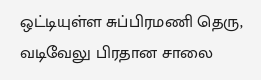ஒட்டியுள்ள சுப்பிரமணி தெரு, வடிவேலு பிரதான சாலை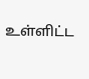உள்ளிட்ட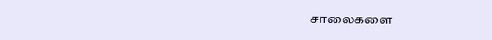சாலைகளை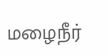மழைநீர்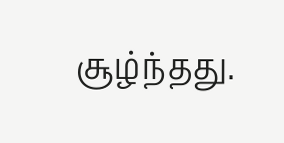சூழ்ந்தது.